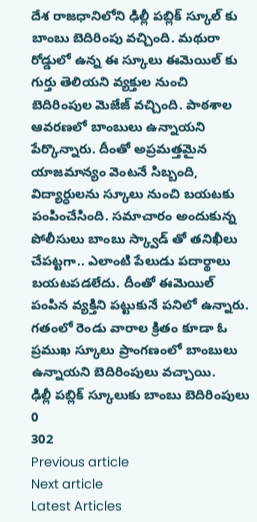దేశ రాజధానిలోని ఢిల్లీ పబ్లిక్ స్కూల్ కు బాంబు బెదిరింపు వచ్చింది. మథురా రోడ్డులో ఉన్న ఈ స్కూలు ఈమెయిల్ కు గుర్తు తెలియని వ్యక్తుల నుంచి బెదిరింపుల మెజేజ్ వచ్చింది. పాఠశాల ఆవరణలో బాంబులు ఉన్నాయని పేర్కొన్నారు. దీంతో అప్రమత్తమైన యాజమాన్యం వెంటనే సిబ్బంది, విద్యార్ధులను స్కూలు నుంచి బయటకు పంపించేసింది. సమాచారం అందుకున్న పోలీసులు బాంబు స్క్వాడ్ తో తనిఖీలు చేపట్టగా.. ఎలాంటి పేలుడు పదార్థాలు బయటపడలేదు. దీంతో ఈమెయిల్ పంపిన వ్యక్తిని పట్టుకునే పనిలో ఉన్నారు. గతంలో రెండు వారాల క్రితం కూడా ఓ ప్రముఖ స్కూలు ప్రాంగణంలో బాంబులు ఉన్నాయని బెదిరింపులు వచ్చాయి.
ఢిల్లీ పబ్లిక్ స్కూలుకు బాంబు బెదిరింపులు
0
302
Previous article
Next article
Latest Articles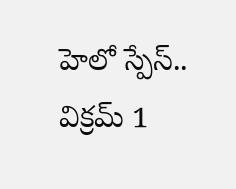హెలో స్పేస్.. విక్రమ్ 1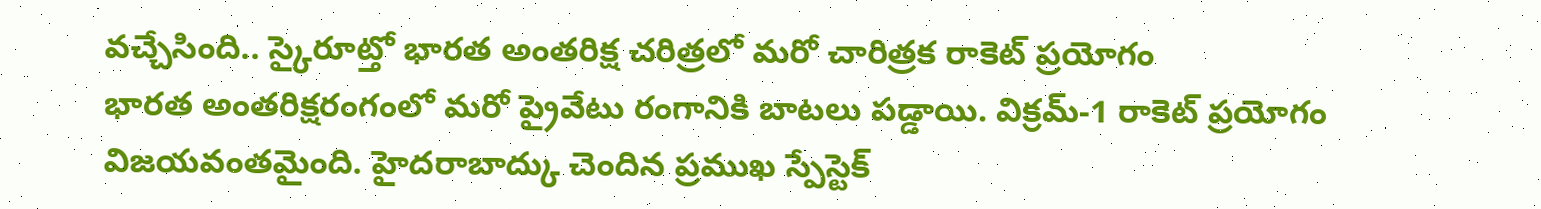వచ్చేసింది.. స్కైరూట్తో భారత అంతరిక్ష చరిత్రలో మరో చారిత్రక రాకెట్ ప్రయోగం
భారత అంతరిక్షరంగంలో మరో ప్రైవేటు రంగానికి బాటలు పడ్డాయి. విక్రమ్-1 రాకెట్ ప్రయోగం విజయవంతమైంది. హైదరాబాద్కు చెందిన ప్రముఖ స్పేస్టెక్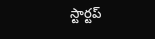స్టార్టప్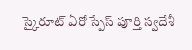స్కైరూట్ ఏరో స్పేస్ పూర్తి స్వదేశీ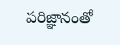పరిజ్ఞానంతో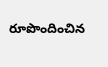రూపొందించిన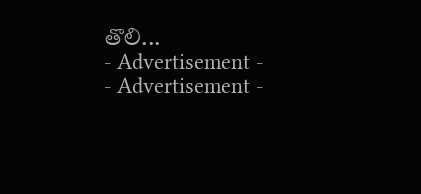తొలి...
- Advertisement -
- Advertisement -